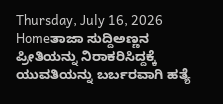Thursday, July 16, 2026
Homeತಾಜಾ ಸುದ್ದಿಅಣ್ಣನ ಪ್ರೀತಿಯನ್ನು ನಿರಾಕರಿಸಿದ್ದಕ್ಕೆ ಯುವತಿಯನ್ನು ಬರ್ಬರವಾಗಿ ಹತ್ಯೆ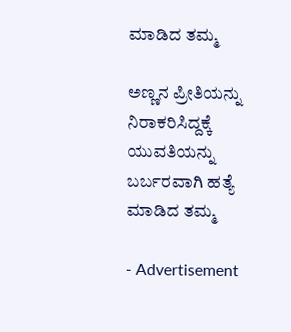ಮಾಡಿದ ತಮ್ಮ

ಅಣ್ಣನ ಪ್ರೀತಿಯನ್ನು ನಿರಾಕರಿಸಿದ್ದಕ್ಕೆ ಯುವತಿಯನ್ನು ಬರ್ಬರವಾಗಿ ಹತ್ಯೆ ಮಾಡಿದ ತಮ್ಮ

- Advertisement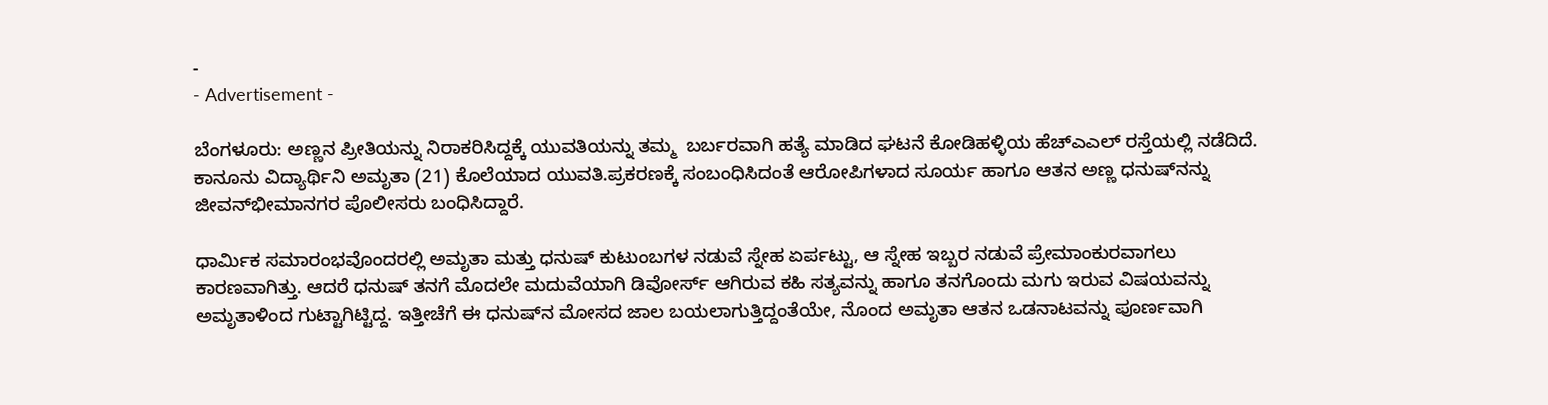-
- Advertisement -

ಬೆಂಗಳೂರು: ಅಣ್ಣನ ಪ್ರೀತಿಯನ್ನು ನಿರಾಕರಿಸಿದ್ದಕ್ಕೆ ಯುವತಿಯನ್ನು ತಮ್ಮ  ಬರ್ಬರವಾಗಿ ಹತ್ಯೆ ಮಾಡಿದ ಘಟನೆ ಕೋಡಿಹಳ್ಳಿಯ ಹೆಚ್‌ಎಎಲ್ ರಸ್ತೆಯಲ್ಲಿ ನಡೆದಿದೆ. ಕಾನೂನು ವಿದ್ಯಾರ್ಥಿನಿ ಅಮೃತಾ (21) ಕೊಲೆಯಾದ ಯುವತಿ.ಪ್ರಕರಣಕ್ಕೆ ಸಂಬಂಧಿಸಿದಂತೆ ಆರೋಪಿಗಳಾದ ಸೂರ್ಯ ಹಾಗೂ ಆತನ ಅಣ್ಣ ಧನುಷ್‌ನನ್ನು ಜೀವನ್‌ಭೀಮಾನಗರ ಪೊಲೀಸರು ಬಂಧಿಸಿದ್ದಾರೆ.

ಧಾರ್ಮಿಕ ಸಮಾರಂಭವೊಂದರಲ್ಲಿ ಅಮೃತಾ ಮತ್ತು ಧನುಷ್ ಕುಟುಂಬಗಳ ನಡುವೆ ಸ್ನೇಹ ಏರ್ಪಟ್ಟು, ಆ ಸ್ನೇಹ ಇಬ್ಬರ ನಡುವೆ ಪ್ರೇಮಾಂಕುರವಾಗಲು ಕಾರಣವಾಗಿತ್ತು. ಆದರೆ ಧನುಷ್ ತನಗೆ ಮೊದಲೇ ಮದುವೆಯಾಗಿ ಡಿವೋರ್ಸ್ ಆಗಿರುವ ಕಹಿ ಸತ್ಯವನ್ನು ಹಾಗೂ ತನಗೊಂದು ಮಗು ಇರುವ ವಿಷಯವನ್ನು ಅಮೃತಾಳಿಂದ ಗುಟ್ಟಾಗಿಟ್ಟಿದ್ದ. ಇತ್ತೀಚೆಗೆ ಈ ಧನುಷ್‌ನ ಮೋಸದ ಜಾಲ ಬಯಲಾಗುತ್ತಿದ್ದಂತೆಯೇ, ನೊಂದ ಅಮೃತಾ ಆತನ ಒಡನಾಟವನ್ನು ಪೂರ್ಣವಾಗಿ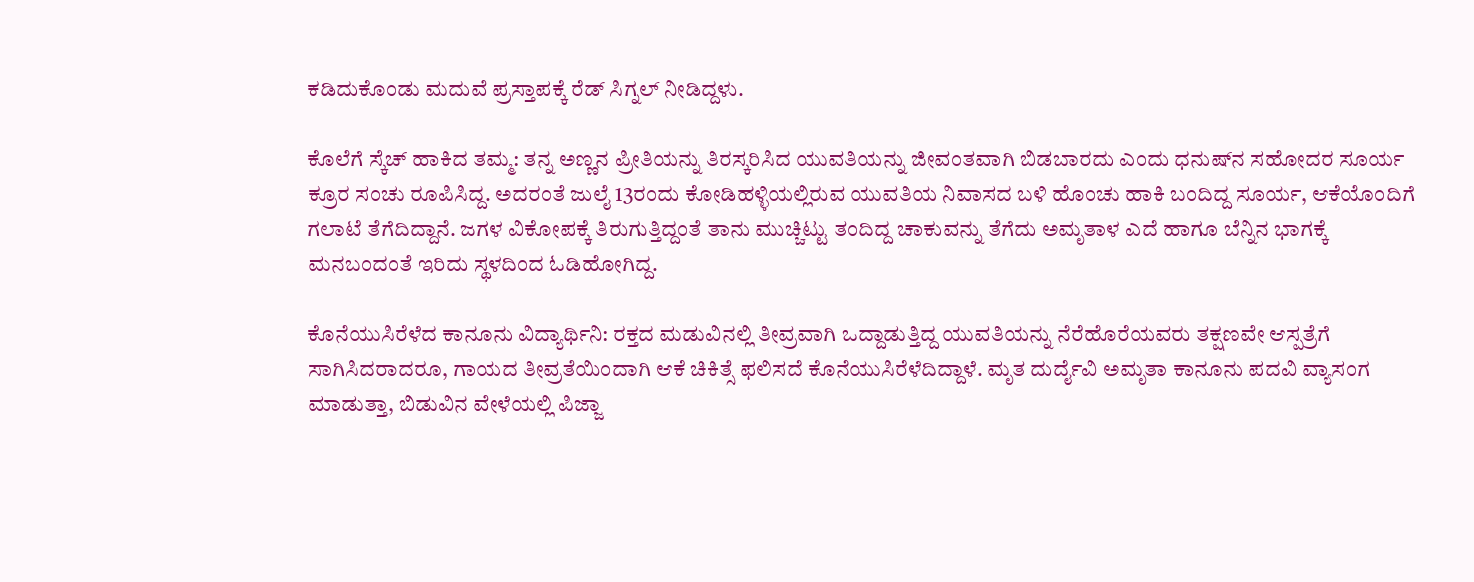ಕಡಿದುಕೊಂಡು ಮದುವೆ ಪ್ರಸ್ತಾಪಕ್ಕೆ ರೆಡ್ ಸಿಗ್ನಲ್ ನೀಡಿದ್ದಳು.

ಕೊಲೆಗೆ ಸ್ಕೆಚ್ ಹಾಕಿದ ತಮ್ಮ: ತನ್ನ ಅಣ್ಣನ ಪ್ರೀತಿಯನ್ನು ತಿರಸ್ಕರಿಸಿದ ಯುವತಿಯನ್ನು ಜೀವಂತವಾಗಿ ಬಿಡಬಾರದು ಎಂದು ಧನುಷ್‌ನ ಸಹೋದರ ಸೂರ್ಯ ಕ್ರೂರ ಸಂಚು ರೂಪಿಸಿದ್ದ. ಅದರಂತೆ ಜುಲೈ 13ರಂದು ಕೋಡಿಹಳ್ಳಿಯಲ್ಲಿರುವ ಯುವತಿಯ ನಿವಾಸದ ಬಳಿ ಹೊಂಚು ಹಾಕಿ ಬಂದಿದ್ದ ಸೂರ್ಯ, ಆಕೆಯೊಂದಿಗೆ ಗಲಾಟೆ ತೆಗೆದಿದ್ದಾನೆ. ಜಗಳ ವಿಕೋಪಕ್ಕೆ ತಿರುಗುತ್ತಿದ್ದಂತೆ ತಾನು ಮುಚ್ಚಿಟ್ಟು ತಂದಿದ್ದ ಚಾಕುವನ್ನು ತೆಗೆದು ಅಮೃತಾಳ ಎದೆ ಹಾಗೂ ಬೆನ್ನಿನ ಭಾಗಕ್ಕೆ ಮನಬಂದಂತೆ ಇರಿದು ಸ್ಥಳದಿಂದ ಓಡಿಹೋಗಿದ್ದ.

ಕೊನೆಯುಸಿರೆಳೆದ ಕಾನೂನು ವಿದ್ಯಾರ್ಥಿನಿ: ರಕ್ತದ ಮಡುವಿನಲ್ಲಿ ತೀವ್ರವಾಗಿ ಒದ್ದಾಡುತ್ತಿದ್ದ ಯುವತಿಯನ್ನು ನೆರೆಹೊರೆಯವರು ತಕ್ಷಣವೇ ಆಸ್ಪತ್ರೆಗೆ ಸಾಗಿಸಿದರಾದರೂ, ಗಾಯದ ತೀವ್ರತೆಯಿಂದಾಗಿ ಆಕೆ ಚಿಕಿತ್ಸೆ ಫಲಿಸದೆ ಕೊನೆಯುಸಿರೆಳೆದಿದ್ದಾಳೆ. ಮೃತ ದುರ್ದೈವಿ ಅಮೃತಾ ಕಾನೂನು ಪದವಿ ವ್ಯಾಸಂಗ ಮಾಡುತ್ತಾ, ಬಿಡುವಿನ ವೇಳೆಯಲ್ಲಿ ಪಿಜ್ಜಾ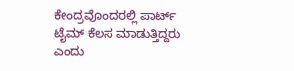ಕೇಂದ್ರವೊಂದರಲ್ಲಿ ಪಾರ್ಟ್ ಟೈಮ್ ಕೆಲಸ ಮಾಡುತ್ತಿದ್ದರು ಎಂದು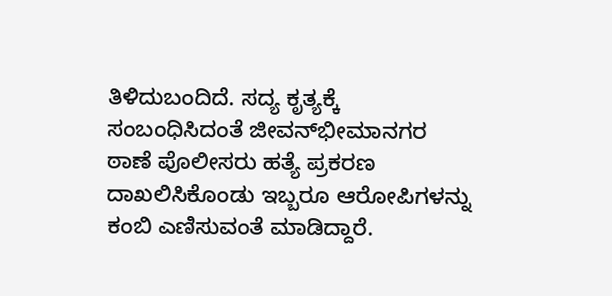ತಿಳಿದುಬಂದಿದೆ. ಸದ್ಯ ಕೃತ್ಯಕ್ಕೆ ಸಂಬಂಧಿಸಿದಂತೆ ಜೀವನ್‌ಭೀಮಾನಗರ ಠಾಣೆ ಪೊಲೀಸರು ಹತ್ಯೆ ಪ್ರಕರಣ ದಾಖಲಿಸಿಕೊಂಡು ಇಬ್ಬರೂ ಆರೋಪಿಗಳನ್ನು ಕಂಬಿ ಎಣಿಸುವಂತೆ ಮಾಡಿದ್ದಾರೆ.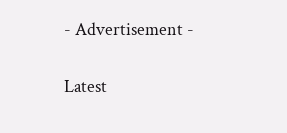- Advertisement -

Latest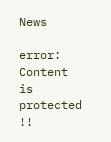News

error: Content is protected !!